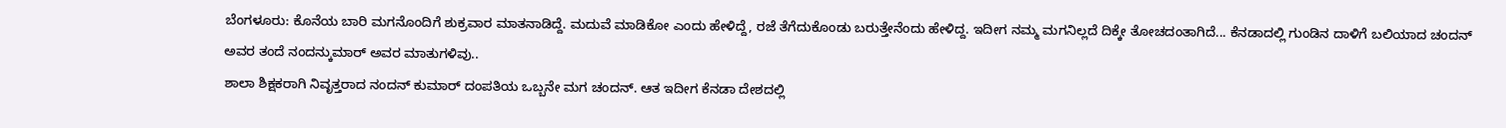ಬೆಂಗಳೂರು: ಕೊನೆಯ ಬಾರಿ ಮಗನೊಂದಿಗೆ ಶುಕ್ರವಾರ ಮಾತನಾಡಿದ್ದೆ. ಮದುವೆ ಮಾಡಿಕೋ ಎಂದು ಹೇಳಿದ್ದೆ, ರಜೆ ತೆಗೆದುಕೊಂಡು ಬರುತ್ತೇನೆಂದು ಹೇಳಿದ್ದ. ಇದೀಗ ನಮ್ಮ ಮಗನಿಲ್ಲದೆ ದಿಕ್ಕೇ ತೋಚದಂತಾಗಿದೆ... ಕೆನಡಾದಲ್ಲಿ ಗುಂಡಿನ ದಾಳಿಗೆ ಬಲಿಯಾದ ಚಂದನ್ ಅವರ ತಂದೆ ನಂದನ್ಕುಮಾರ್ ಅವರ ಮಾತುಗಳಿವು..
ಶಾಲಾ ಶಿಕ್ಷಕರಾಗಿ ನಿವೃತ್ತರಾದ ನಂದನ್ ಕುಮಾರ್ ದಂಪತಿಯ ಒಬ್ಬನೇ ಮಗ ಚಂದನ್. ಆತ ಇದೀಗ ಕೆನಡಾ ದೇಶದಲ್ಲಿ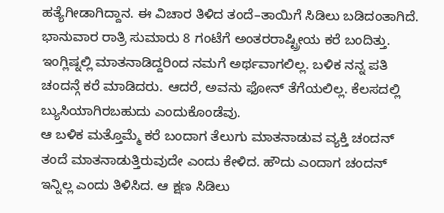ಹತ್ಯೆಗೀಡಾಗಿದ್ದಾನ. ಈ ವಿಚಾರ ತಿಳಿದ ತಂದೆ–ತಾಯಿಗೆ ಸಿಡಿಲು ಬಡಿದಂತಾಗಿದೆ.
ಭಾನುವಾರ ರಾತ್ರಿ ಸುಮಾರು 8 ಗಂಟೆಗೆ ಅಂತರರಾಷ್ಟ್ರೀಯ ಕರೆ ಬಂದಿತ್ತು. ಇಂಗ್ಲಿಷ್ನಲ್ಲಿ ಮಾತನಾಡಿದ್ದರಿಂದ ನಮಗೆ ಅರ್ಥವಾಗಲಿಲ್ಲ. ಬಳಿಕ ನನ್ನ ಪತಿ ಚಂದನ್ಗೆ ಕರೆ ಮಾಡಿದರು. ಆದರೆ, ಅವನು ಫೋನ್ ತೆಗೆಯಲಿಲ್ಲ. ಕೆಲಸದಲ್ಲಿ ಬ್ಯುಸಿಯಾಗಿರಬಹುದು ಎಂದುಕೊಂಡೆವು.
ಆ ಬಳಿಕ ಮತ್ತೊಮ್ಮೆ ಕರೆ ಬಂದಾಗ ತೆಲುಗು ಮಾತನಾಡುವ ವ್ಯಕ್ತಿ ಚಂದನ್ ತಂದೆ ಮಾತನಾಡುತ್ತಿರುವುದೇ ಎಂದು ಕೇಳಿದ. ಹೌದು ಎಂದಾಗ ಚಂದನ್ ಇನ್ನಿಲ್ಲ ಎಂದು ತಿಳಿಸಿದ. ಆ ಕ್ಷಣ ಸಿಡಿಲು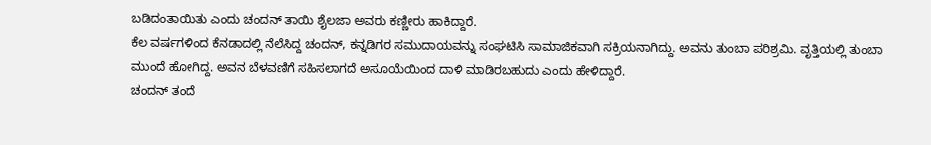ಬಡಿದಂತಾಯಿತು ಎಂದು ಚಂದನ್ ತಾಯಿ ಶೈಲಜಾ ಅವರು ಕಣ್ಣೀರು ಹಾಕಿದ್ದಾರೆ.
ಕೆಲ ವರ್ಷಗಳಿಂದ ಕೆನಡಾದಲ್ಲಿ ನೆಲೆಸಿದ್ದ ಚಂದನ್, ಕನ್ನಡಿಗರ ಸಮುದಾಯವನ್ನು ಸಂಘಟಿಸಿ ಸಾಮಾಜಿಕವಾಗಿ ಸಕ್ರಿಯನಾಗಿದ್ದು. ಅವನು ತುಂಬಾ ಪರಿಶ್ರಮಿ. ವೃತ್ತಿಯಲ್ಲಿ ತುಂಬಾ ಮುಂದೆ ಹೋಗಿದ್ದ. ಅವನ ಬೆಳವಣಿಗೆ ಸಹಿಸಲಾಗದೆ ಅಸೂಯೆಯಿಂದ ದಾಳಿ ಮಾಡಿರಬಹುದು ಎಂದು ಹೇಳಿದ್ದಾರೆ.
ಚಂದನ್ ತಂದೆ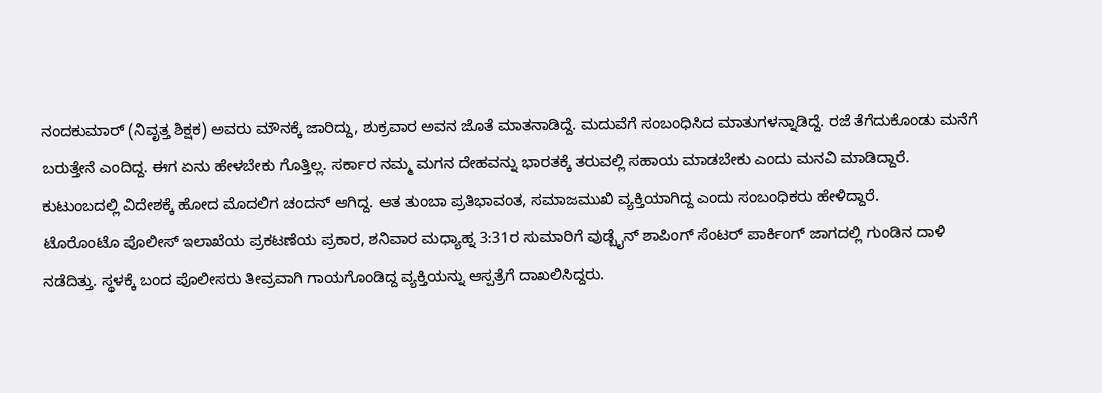ನಂದಕುಮಾರ್ (ನಿವೃತ್ತ ಶಿಕ್ಷಕ) ಅವರು ಮೌನಕ್ಕೆ ಜಾರಿದ್ದು, ಶುಕ್ರವಾರ ಅವನ ಜೊತೆ ಮಾತನಾಡಿದ್ದೆ. ಮದುವೆಗೆ ಸಂಬಂಧಿಸಿದ ಮಾತುಗಳನ್ನಾಡಿದ್ದೆ. ರಜೆ ತೆಗೆದುಕೊಂಡು ಮನೆಗೆ ಬರುತ್ತೇನೆ ಎಂದಿದ್ದ. ಈಗ ಏನು ಹೇಳಬೇಕು ಗೊತ್ತಿಲ್ಲ. ಸರ್ಕಾರ ನಮ್ಮ ಮಗನ ದೇಹವನ್ನು ಭಾರತಕ್ಕೆ ತರುವಲ್ಲಿ ಸಹಾಯ ಮಾಡಬೇಕು ಎಂದು ಮನವಿ ಮಾಡಿದ್ದಾರೆ.
ಕುಟುಂಬದಲ್ಲಿ ವಿದೇಶಕ್ಕೆ ಹೋದ ಮೊದಲಿಗ ಚಂದನ್ ಆಗಿದ್ದ. ಆತ ತುಂಬಾ ಪ್ರತಿಭಾವಂತ, ಸಮಾಜಮುಖಿ ವ್ಯಕ್ತಿಯಾಗಿದ್ದ ಎಂದು ಸಂಬಂಧಿಕರು ಹೇಳಿದ್ದಾರೆ.
ಟೊರೊಂಟೊ ಪೊಲೀಸ್ ಇಲಾಖೆಯ ಪ್ರಕಟಣೆಯ ಪ್ರಕಾರ, ಶನಿವಾರ ಮಧ್ಯಾಹ್ನ 3:31ರ ಸುಮಾರಿಗೆ ವುಡ್ಬೈನ್ ಶಾಪಿಂಗ್ ಸೆಂಟರ್ ಪಾರ್ಕಿಂಗ್ ಜಾಗದಲ್ಲಿ ಗುಂಡಿನ ದಾಳಿ ನಡೆದಿತ್ತು. ಸ್ಥಳಕ್ಕೆ ಬಂದ ಪೊಲೀಸರು ತೀವ್ರವಾಗಿ ಗಾಯಗೊಂಡಿದ್ದ ವ್ಯಕ್ತಿಯನ್ನು ಆಸ್ಪತ್ರೆಗೆ ದಾಖಲಿಸಿದ್ದರು.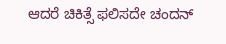ಆದರೆ ಚಿಕಿತ್ಸೆ ಫಲಿಸದೇ ಚಂದನ್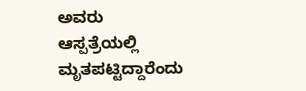ಅವರು ಆಸ್ಪತ್ರೆಯಲ್ಲಿ ಮೃತಪಟ್ಟಿದ್ದಾರೆಂದು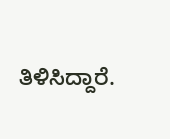ತಿಳಿಸಿದ್ದಾರೆ.